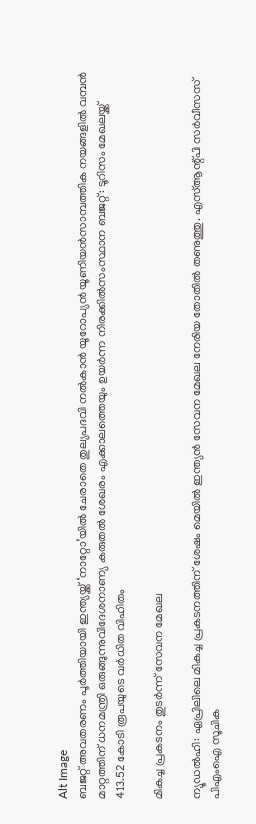Alt Image
ബജറ്റ് അവതരണം പൂർത്തിയായി ഇന്ത്യയ്ക്ക് ‘നാറ്റോ’യിൽ ചേരാതെ തുല്യപദവി നൽകാൻ യൂറോപ്യൻ യൂണിയൻസാമ്പത്തിക നയങ്ങളില്‍ വമ്പന്‍ മാറ്റത്തിന് ധനമന്ത്രി ഒരുങ്ങുന്നുവിദേശനാണ്യ കരുതല്‍ ശേഖരം എക്കാലത്തെയും ഉയര്‍ന്ന നിരക്കില്‍സംസ്ഥാന ബജറ്റ്: ടൂറിസം മേഖലയ്ക്ക് 413.52 കോടി രൂപയുടെ വര്‍ധിത വിഹിതം

മികച്ച പ്രകടനം തുടര്‍ന്ന് സേവന മേഖല

ന്യൂഡല്‍ഹി: ഏപ്രിലിലെ മികച്ച പ്രകടനത്തിന് ശേഷം മെയില്‍ ഇന്ത്യന്‍ സേവന മേഖല നേരിയ തോതില്‍ തണുത്തു. എസ്ആന്റ്പി സര്‍വീസസ് പിഎംഐ സൂചിക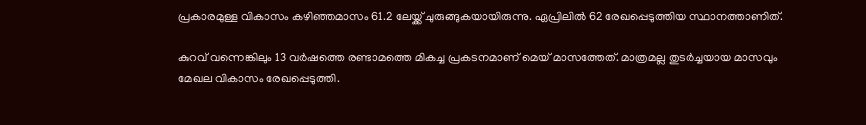പ്രകാരമുള്ള വികാസം കഴിഞ്ഞമാസം 61.2 ലേയ്ക്ക് ചുരുങ്ങുകയായിരുന്നു. ഏപ്രിലില്‍ 62 രേഖപ്പെടുത്തിയ സ്ഥാനത്താണിത്.

കുറവ് വന്നെങ്കിലും 13 വര്‍ഷത്തെ രണ്ടാമത്തെ മികച്ച പ്രകടനമാണ് മെയ് മാസത്തേത്. മാത്രമല്ല തുടര്‍ച്ചയായ മാസവും മേഖല വികാസം രേഖപ്പെടുത്തി.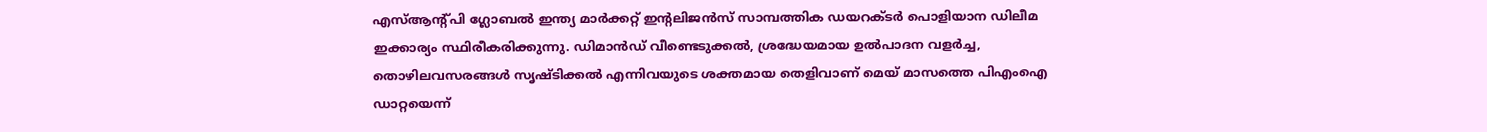എസ്ആന്റ്പി ഗ്ലോബല്‍ ഇന്ത്യ മാര്‍ക്കറ്റ് ഇന്റലിജന്‍സ് സാമ്പത്തിക ഡയറക്ടര്‍ പൊളിയാന ഡിലീമ ഇക്കാര്യം സ്ഥിരീകരിക്കുന്നു. ഡിമാന്‍ഡ് വീണ്ടെടുക്കല്‍, ശ്രദ്ധേയമായ ഉല്‍പാദന വളര്‍ച്ച, തൊഴിലവസരങ്ങള്‍ സൃഷ്ടിക്കല്‍ എന്നിവയുടെ ശക്തമായ തെളിവാണ് മെയ് മാസത്തെ പിഎംഐ ഡാറ്റയെന്ന്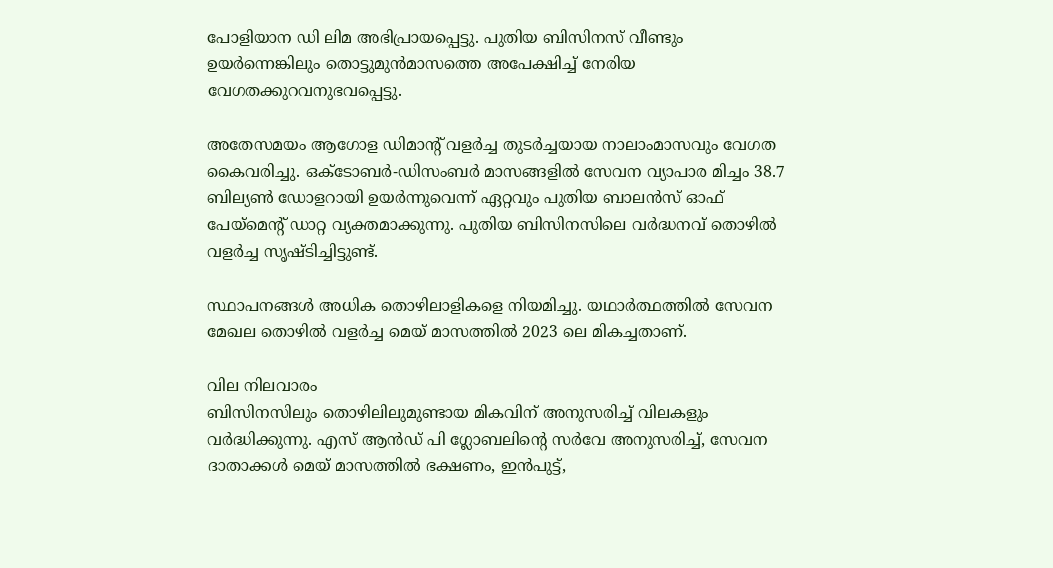പോളിയാന ഡി ലിമ അഭിപ്രായപ്പെട്ടു. പുതിയ ബിസിനസ് വീണ്ടും ഉയര്‍ന്നെങ്കിലും തൊട്ടുമുന്‍മാസത്തെ അപേക്ഷിച്ച് നേരിയ വേഗതക്കുറവനുഭവപ്പെട്ടു.

അതേസമയം ആഗോള ഡിമാന്റ് വളര്‍ച്ച തുടര്‍ച്ചയായ നാലാംമാസവും വേഗത കൈവരിച്ചു. ഒക്ടോബര്‍-ഡിസംബര്‍ മാസങ്ങളില്‍ സേവന വ്യാപാര മിച്ചം 38.7 ബില്യണ്‍ ഡോളറായി ഉയര്‍ന്നുവെന്ന് ഏറ്റവും പുതിയ ബാലന്‍സ് ഓഫ് പേയ്‌മെന്റ് ഡാറ്റ വ്യക്തമാക്കുന്നു. പുതിയ ബിസിനസിലെ വര്‍ദ്ധനവ് തൊഴില്‍ വളര്‍ച്ച സൃഷ്ടിച്ചിട്ടുണ്ട്.

സ്ഥാപനങ്ങള്‍ അധിക തൊഴിലാളികളെ നിയമിച്ചു. യഥാര്‍ത്ഥത്തില്‍ സേവന മേഖല തൊഴില്‍ വളര്‍ച്ച മെയ് മാസത്തില്‍ 2023 ലെ മികച്ചതാണ്.

വില നിലവാരം
ബിസിനസിലും തൊഴിലിലുമുണ്ടായ മികവിന് അനുസരിച്ച് വിലകളും വര്‍ദ്ധിക്കുന്നു. എസ് ആന്‍ഡ് പി ഗ്ലോബലിന്റെ സര്‍വേ അനുസരിച്ച്, സേവന ദാതാക്കള്‍ മെയ് മാസത്തില്‍ ഭക്ഷണം, ഇന്‍പുട്ട്,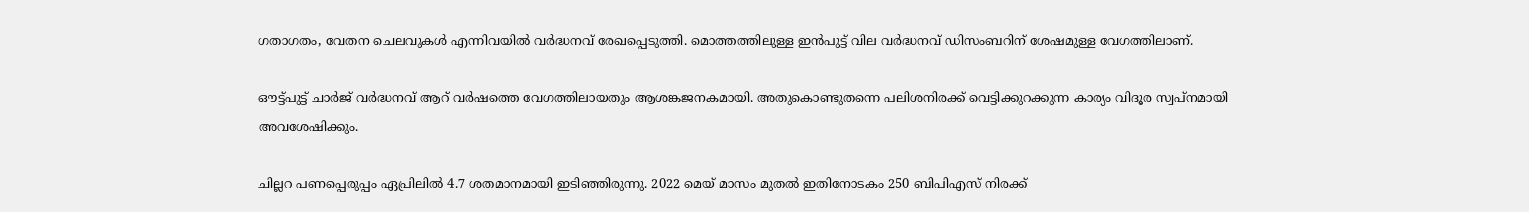ഗതാഗതം, വേതന ചെലവുകള്‍ എന്നിവയില്‍ വര്‍ദ്ധനവ് രേഖപ്പെടുത്തി. മൊത്തത്തിലുള്ള ഇന്‍പുട്ട് വില വര്‍ദ്ധനവ് ഡിസംബറിന് ശേഷമുള്ള വേഗത്തിലാണ്.

ഔട്ട്പുട്ട് ചാര്‍ജ് വര്‍ദ്ധനവ് ആറ് വര്‍ഷത്തെ വേഗത്തിലായതും ആശങ്കജനകമായി. അതുകൊണ്ടുതന്നെ പലിശനിരക്ക് വെട്ടിക്കുറക്കുന്ന കാര്യം വിദൂര സ്വപ്‌നമായി അവശേഷിക്കും.

ചില്ലറ പണപ്പെരുപ്പം ഏപ്രിലില്‍ 4.7 ശതമാനമായി ഇടിഞ്ഞിരുന്നു. 2022 മെയ് മാസം മുതല്‍ ഇതിനോടകം 250 ബിപിഎസ് നിരക്ക്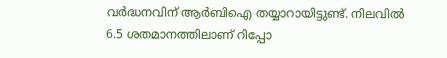വര്‍ദ്ധനവിന് ആര്‍ബിഐ തയ്യാറായിട്ടുണ്ട്. നിലവില്‍ 6.5 ശതമാനത്തിലാണ് റിപ്പോ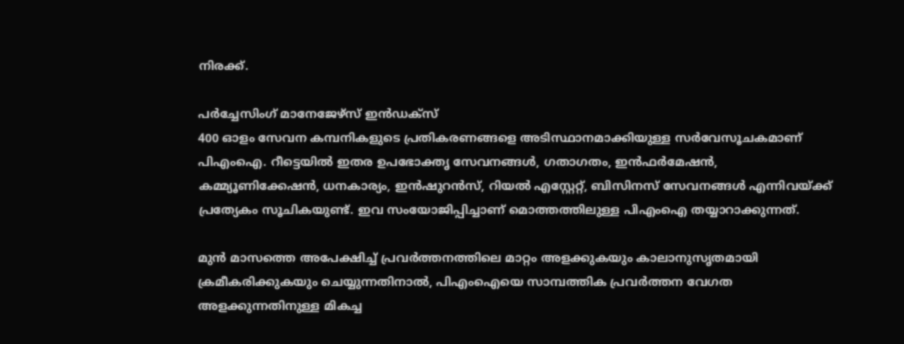നിരക്ക്.

പര്‍ച്ചേസിംഗ് മാനേജേഴ്‌സ് ഇന്‍ഡക്‌സ്
400 ഓളം സേവന കമ്പനികളുടെ പ്രതികരണങ്ങളെ അടിസ്ഥാനമാക്കിയുള്ള സര്‍വേസൂചകമാണ് പിഎംഐ. റീട്ടെയില്‍ ഇതര ഉപഭോക്തൃ സേവനങ്ങള്‍, ഗതാഗതം, ഇന്‍ഫര്‍മേഷന്‍, കമ്മ്യൂണിക്കേഷന്‍, ധനകാര്യം, ഇന്‍ഷുറന്‍സ്, റിയല്‍ എസ്റ്റേറ്റ്, ബിസിനസ് സേവനങ്ങള്‍ എന്നിവയ്ക്ക് പ്രത്യേകം സൂചികയുണ്ട്. ഇവ സംയോജിപ്പിച്ചാണ് മൊത്തത്തിലുള്ള പിഎംഐ തയ്യാറാക്കുന്നത്.

മുന്‍ മാസത്തെ അപേക്ഷിച്ച് പ്രവര്‍ത്തനത്തിലെ മാറ്റം അളക്കുകയും കാലാനുസൃതമായി ക്രമീകരിക്കുകയും ചെയ്യുന്നതിനാല്‍, പിഎംഐയെ സാമ്പത്തിക പ്രവര്‍ത്തന വേഗത അളക്കുന്നതിനുള്ള മികച്ച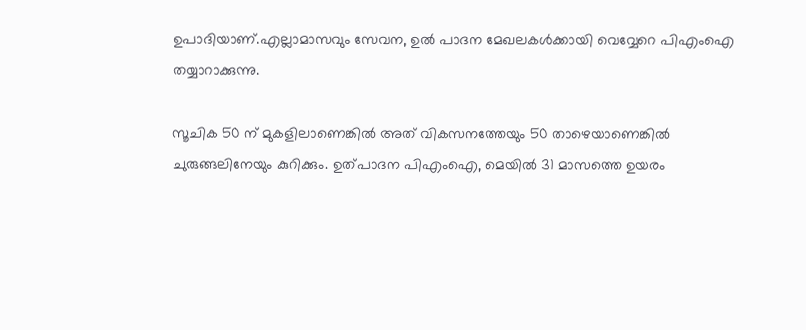ഉപാദിയാണ്.എല്ലാമാസവും സേവന, ഉല്‍ പാദന മേഖലകള്‍ക്കായി വെവ്വേറെ പിഎംഐ തയ്യാറാക്കുന്നു.

സൂചിക 50 ന് മുകളിലാണെങ്കില്‍ അത് വികസനത്തേയും 50 താഴെയാണെങ്കില്‍ ചുരുങ്ങലിനേയും കുറിക്കും. ഉത്പാദന പിഎംഐ, മെയില്‍ 31 മാസത്തെ ഉയരം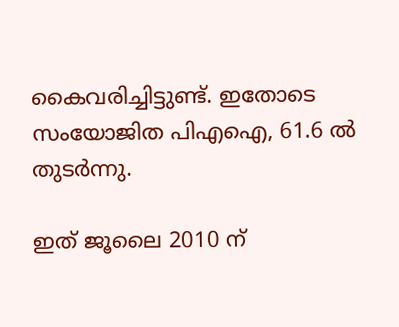കൈവരിച്ചിട്ടുണ്ട്. ഇതോടെ സംയോജിത പിഎഐ, 61.6 ല്‍ തുടര്‍ന്നു.

ഇത് ജൂലൈ 2010 ന്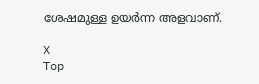ശേഷമുള്ള ഉയര്‍ന്ന അളവാണ്.

X
Top